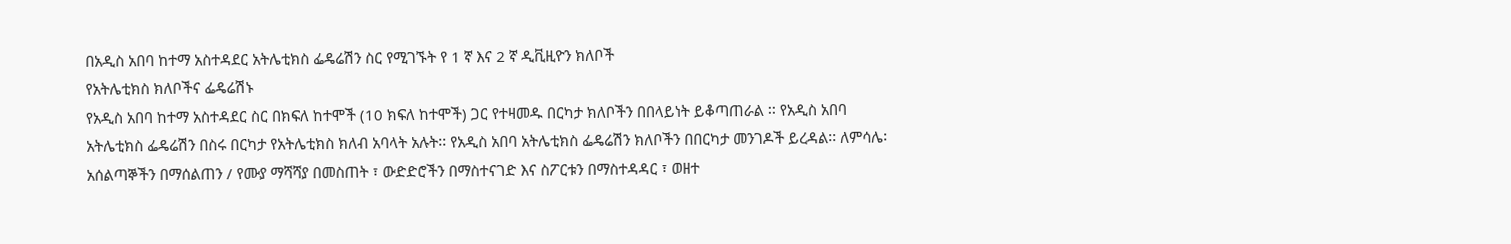በአዲስ አበባ ከተማ አስተዳደር አትሌቲክስ ፌዴሬሽን ስር የሚገኙት የ 1 ኛ እና 2 ኛ ዲቪዚዮን ክለቦች
የአትሌቲክስ ክለቦችና ፌዴሬሽኑ
የአዲስ አበባ ከተማ አስተዳደር ስር በክፍለ ከተሞች (10 ክፍለ ከተሞች) ጋር የተዛመዱ በርካታ ክለቦችን በበላይነት ይቆጣጠራል ፡፡ የአዲስ አበባ አትሌቲክስ ፌዴሬሽን በስሩ በርካታ የአትሌቲክስ ክለብ አባላት አሉት፡፡ የአዲስ አበባ አትሌቲክስ ፌዴሬሽን ክለቦችን በበርካታ መንገዶች ይረዳል፡፡ ለምሳሌ፡ አሰልጣኞችን በማሰልጠን / የሙያ ማሻሻያ በመስጠት ፣ ውድድሮችን በማስተናገድ እና ስፖርቱን በማስተዳዳር ፣ ወዘተ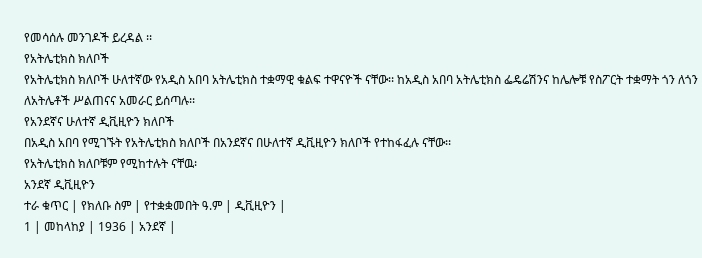የመሳሰሉ መንገዶች ይረዳል ፡፡
የአትሌቲክስ ክለቦች
የአትሌቲክስ ክለቦች ሁለተኛው የአዲስ አበባ አትሌቲክስ ተቋማዊ ቁልፍ ተዋናዮች ናቸው፡፡ ከአዲስ አበባ አትሌቲክስ ፌዴሬሽንና ከሌሎቹ የስፖርት ተቋማት ጎን ለጎን ለአትሌቶች ሥልጠናና አመራር ይሰጣሉ፡፡
የአንደኛና ሁለተኛ ዲቪዚዮን ክለቦች
በአዲስ አበባ የሚገኙት የአትሌቲክስ ክለቦች በአንደኛና በሁለተኛ ዲቪዚዮን ክለቦች የተከፋፈሉ ናቸው፡፡
የአትሌቲክስ ክለቦቹም የሚከተሉት ናቸዉ፡
አንደኛ ዲቪዚዮን
ተራ ቁጥር | የክለቡ ስም | የተቋቋመበት ዓ.ም | ዲቪዚዮን |
1 | መከላከያ | 1936 | አንደኛ |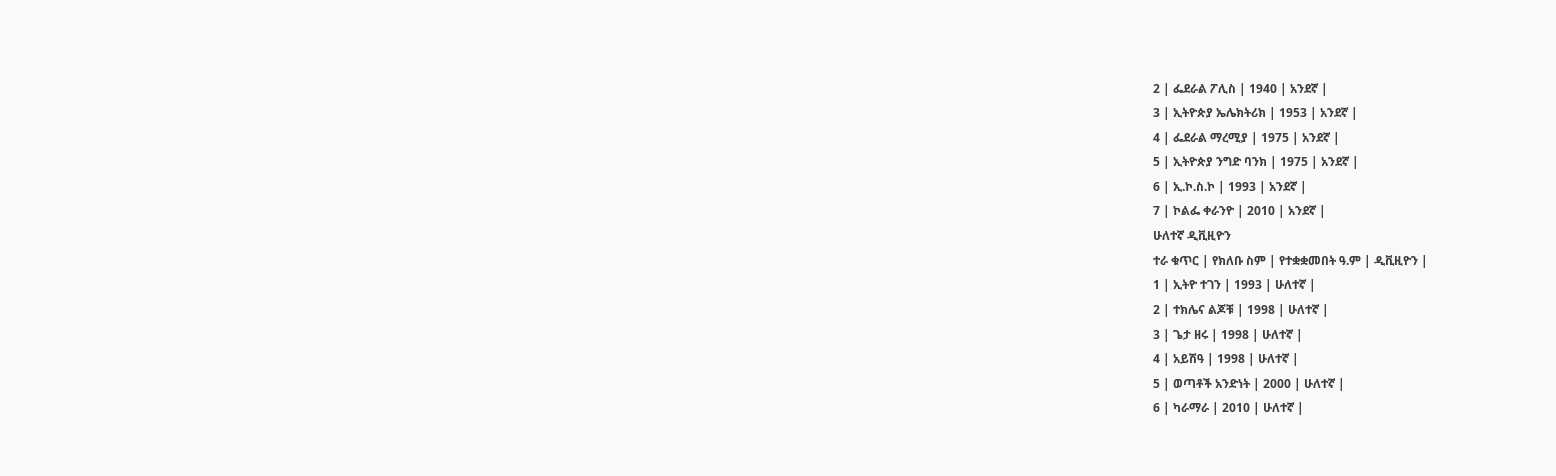2 | ፌደራል ፖሊስ | 1940 | አንደኛ |
3 | ኢትዮጵያ ኤሌክትሪክ | 1953 | አንደኛ |
4 | ፌደራል ማረሚያ | 1975 | አንደኛ |
5 | ኢትዮጵያ ንግድ ባንክ | 1975 | አንደኛ |
6 | ኢ.ኮ.ስ.ኮ | 1993 | አንደኛ |
7 | ኮልፌ ቀራንዮ | 2010 | አንደኛ |
ሁለተኛ ዲቪዚዮን
ተራ ቁጥር | የክለቡ ስም | የተቋቋመበት ዓ.ም | ዲቪዚዮን |
1 | ኢትዮ ተገን | 1993 | ሁለተኛ |
2 | ተክሌና ልጆቹ | 1998 | ሁለተኛ |
3 | ጌታ ዘሩ | 1998 | ሁለተኛ |
4 | አይሽዓ | 1998 | ሁለተኛ |
5 | ወጣቶች አንድነት | 2000 | ሁለተኛ |
6 | ካራማራ | 2010 | ሁለተኛ |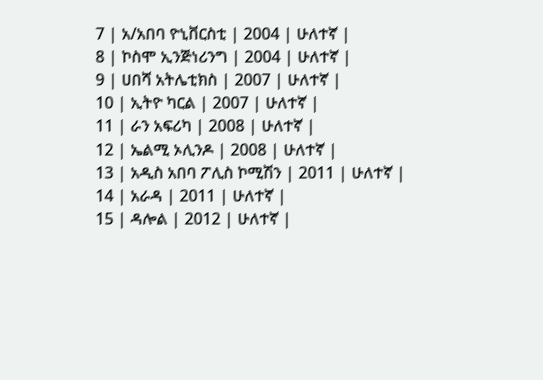7 | አ/አበባ ዮኒቨርስቲ | 2004 | ሁለተኛ |
8 | ኮስሞ ኢንጅነሪንግ | 2004 | ሁለተኛ |
9 | ሀበሻ አትሌቲክስ | 2007 | ሁለተኛ |
10 | ኢትዮ ካርል | 2007 | ሁለተኛ |
11 | ራን አፍሪካ | 2008 | ሁለተኛ |
12 | ኤልሚ ኦሊንዶ | 2008 | ሁለተኛ |
13 | አዲስ አበባ ፖሊስ ኮሚሽን | 2011 | ሁለተኛ |
14 | አራዳ | 2011 | ሁለተኛ |
15 | ዳሎል | 2012 | ሁለተኛ |